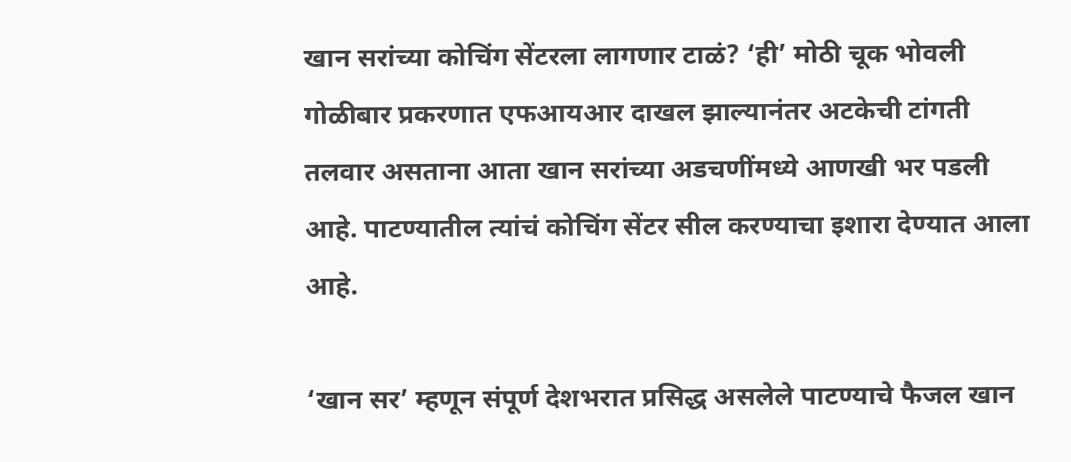खान सरांच्या कोचिंग सेंटरला लागणार टाळं? ‘ही’ मोठी चूक भोवली
गोळीबार प्रकरणात एफआयआर दाखल झाल्यानंतर अटकेची टांगती तलवार असताना आता खान सरांच्या अडचणींमध्ये आणखी भर पडली आहे. पाटण्यातील त्यांचं कोचिंग सेंटर सील करण्याचा इशारा देण्यात आला आहे.

‘खान सर’ म्हणून संपूर्ण देशभरात प्रसिद्ध असलेले पाटण्याचे फैजल खान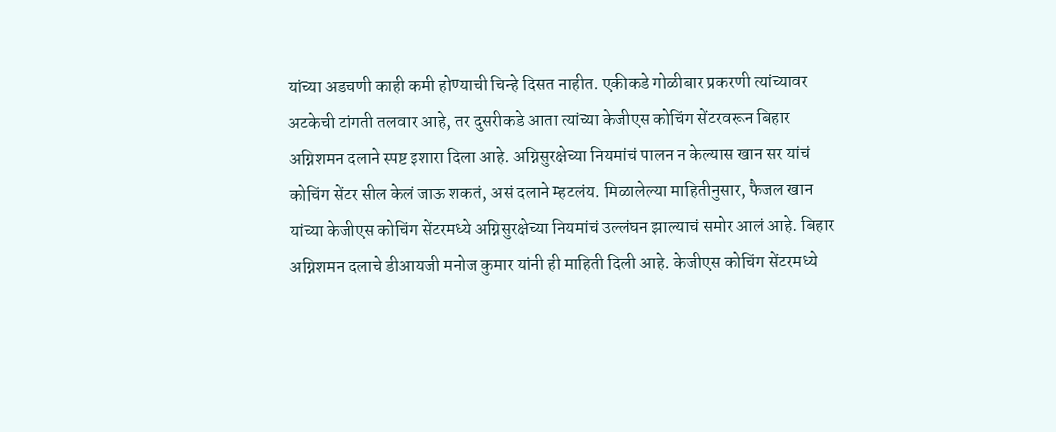यांच्या अडचणी काही कमी होण्याची चिन्हे दिसत नाहीत. एकीकडे गोळीबार प्रकरणी त्यांच्यावर अटकेची टांगती तलवार आहे, तर दुसरीकडे आता त्यांच्या केजीएस कोचिंग सेंटरवरून बिहार अग्निशमन दलाने स्पष्ट इशारा दिला आहे. अग्निसुरक्षेच्या नियमांचं पालन न केल्यास खान सर यांचं कोचिंग सेंटर सील केलं जाऊ शकतं, असं दलाने म्हटलंय. मिळालेल्या माहितीनुसार, फैजल खान यांच्या केजीएस कोचिंग सेंटरमध्ये अग्निसुरक्षेच्या नियमांचं उल्लंघन झाल्याचं समोर आलं आहे. बिहार अग्निशमन दलाचे डीआयजी मनोज कुमार यांनी ही माहिती दिली आहे. केजीएस कोचिंग सेंटरमध्ये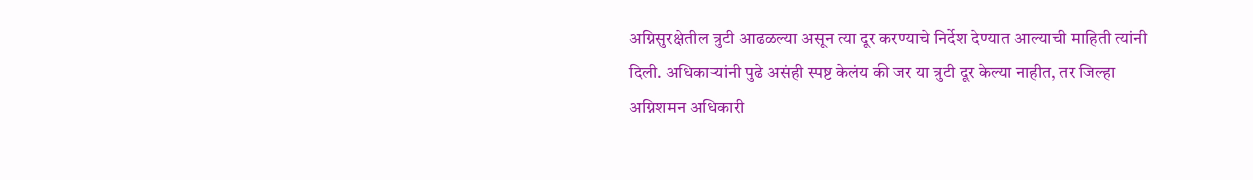अग्निसुरक्षेतील त्रुटी आढळल्या असून त्या दूर करण्याचे निर्देश देण्यात आल्याची माहिती त्यांनी दिली. अधिकाऱ्यांनी पुढे असंही स्पष्ट केलंय की जर या त्रुटी दूर केल्या नाहीत, तर जिल्हा अग्निशमन अधिकारी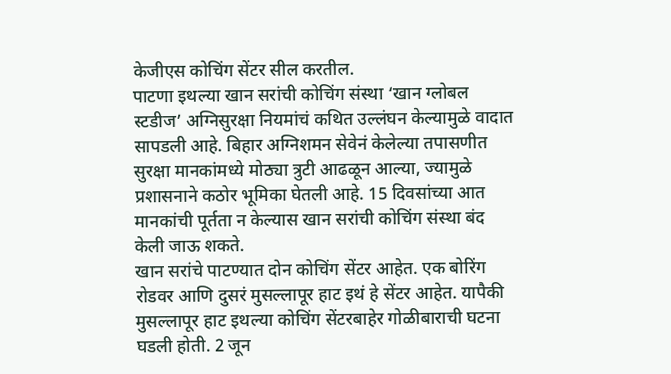केजीएस कोचिंग सेंटर सील करतील.
पाटणा इथल्या खान सरांची कोचिंग संस्था ‘खान ग्लोबल स्टडीज’ अग्निसुरक्षा नियमांचं कथित उल्लंघन केल्यामुळे वादात सापडली आहे. बिहार अग्निशमन सेवेनं केलेल्या तपासणीत सुरक्षा मानकांमध्ये मोठ्या त्रुटी आढळून आल्या, ज्यामुळे प्रशासनाने कठोर भूमिका घेतली आहे. 15 दिवसांच्या आत मानकांची पूर्तता न केल्यास खान सरांची कोचिंग संस्था बंद केली जाऊ शकते.
खान सरांचे पाटण्यात दोन कोचिंग सेंटर आहेत. एक बोरिंग रोडवर आणि दुसरं मुसल्लापूर हाट इथं हे सेंटर आहेत. यापैकी मुसल्लापूर हाट इथल्या कोचिंग सेंटरबाहेर गोळीबाराची घटना घडली होती. 2 जून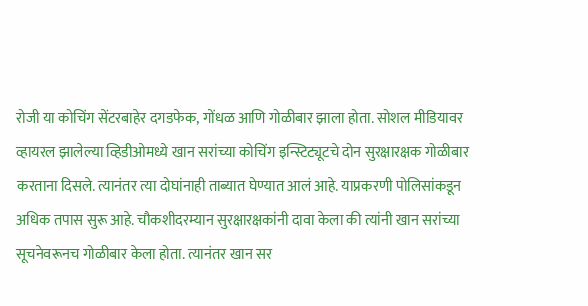रोजी या कोचिंग सेंटरबाहेर दगडफेक, गोंधळ आणि गोळीबार झाला होता. सोशल मीडियावर व्हायरल झालेल्या व्हिडीओमध्ये खान सरांच्या कोचिंग इन्स्टिट्यूटचे दोन सुरक्षारक्षक गोळीबार करताना दिसले. त्यानंतर त्या दोघांनाही ताब्यात घेण्यात आलं आहे. याप्रकरणी पोलिसांकडून अधिक तपास सुरू आहे. चौकशीदरम्यान सुरक्षारक्षकांनी दावा केला की त्यांनी खान सरांच्या सूचनेवरूनच गोळीबार केला होता. त्यानंतर खान सर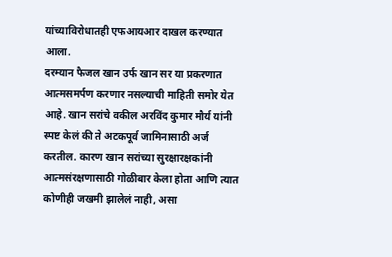यांच्याविरोधातही एफआयआर दाखल करण्यात आला.
दरम्यान फैजल खान उर्फ खान सर या प्रकरणात आत्मसमर्पण करणार नसल्याची माहिती समोर येत आहे. खान सरांचे वकील अरविंद कुमार मौर्य यांनी स्पष्ट केलं की ते अटकपूर्व जामिनासाठी अर्ज करतील. कारण खान सरांच्या सुरक्षारक्षकांनी आत्मसंरक्षणासाठी गोळीबार केला होता आणि त्यात कोणीही जखमी झालेलं नाही, असा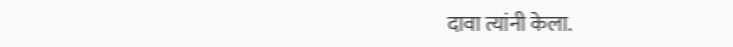दावा त्यांनी केला.